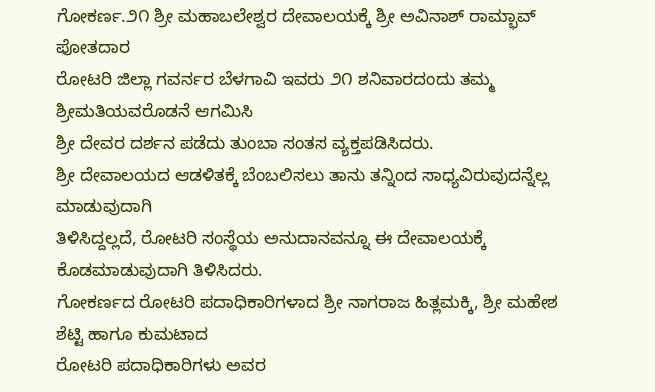ಗೋಕರ್ಣ.೨೧ ಶ್ರೀ ಮಹಾಬಲೇಶ್ವರ ದೇವಾಲಯಕ್ಕೆ ಶ್ರೀ ಅವಿನಾಶ್ ರಾಮ್ಭಾವ್ ಪೋತದಾರ
ರೋಟರಿ ಜಿಲ್ಲಾ ಗವರ್ನರ ಬೆಳಗಾವಿ ಇವರು ೨೧ ಶನಿವಾರದಂದು ತಮ್ಮ ಶ್ರೀಮತಿಯವರೊಡನೆ ಆಗಮಿಸಿ
ಶ್ರೀ ದೇವರ ದರ್ಶನ ಪಡೆದು ತುಂಬಾ ಸಂತಸ ವ್ಯಕ್ತಪಡಿಸಿದರು.
ಶ್ರೀ ದೇವಾಲಯದ ಆಡಳಿತಕ್ಕೆ ಬೆಂಬಲಿಸಲು ತಾನು ತನ್ನಿಂದ ಸಾಧ್ಯವಿರುವುದನ್ನೆಲ್ಲ ಮಾಡುವುದಾಗಿ
ತಿಳಿಸಿದ್ದಲ್ಲದೆ, ರೋಟರಿ ಸಂಸ್ಥೆಯ ಅನುದಾನವನ್ನೂ ಈ ದೇವಾಲಯಕ್ಕೆ ಕೊಡಮಾಡುವುದಾಗಿ ತಿಳಿಸಿದರು.
ಗೋಕರ್ಣದ ರೋಟರಿ ಪದಾಧಿಕಾರಿಗಳಾದ ಶ್ರೀ ನಾಗರಾಜ ಹಿತ್ಲಮಕ್ಕಿ, ಶ್ರೀ ಮಹೇಶ ಶೆಟ್ಟಿ ಹಾಗೂ ಕುಮಟಾದ
ರೋಟರಿ ಪದಾಧಿಕಾರಿಗಳು ಅವರ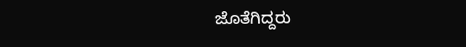ಜೊತೆಗಿದ್ದರು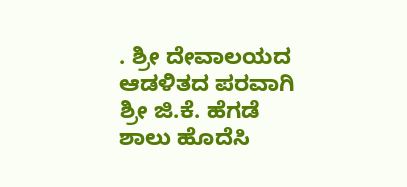. ಶ್ರೀ ದೇವಾಲಯದ ಆಡಳಿತದ ಪರವಾಗಿ ಶ್ರೀ ಜಿ.ಕೆ. ಹೆಗಡೆ ಶಾಲು ಹೊದೆಸಿ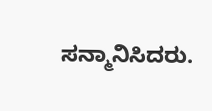ಸನ್ಮಾನಿಸಿದರು.